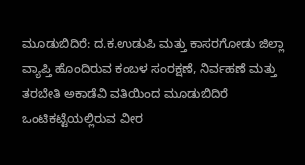ಮೂಡುಬಿದಿರೆ: ದ.ಕ.ಉಡುಪಿ ಮತ್ತು ಕಾಸರಗೋಡು ಜಿಲ್ಲಾ ವ್ಯಾಪ್ತಿ ಹೊಂದಿರುವ ಕಂಬಳ ಸಂರಕ್ಷಣೆ, ನಿರ್ವಹಣೆ ಮತ್ತು ತರಬೇತಿ ಅಕಾಡೆವಿ ವತಿಯಿಂದ ಮೂಡುಬಿದಿರೆ ಒಂಟಿಕಟ್ಟೆಯಲ್ಲಿರುವ ವೀರ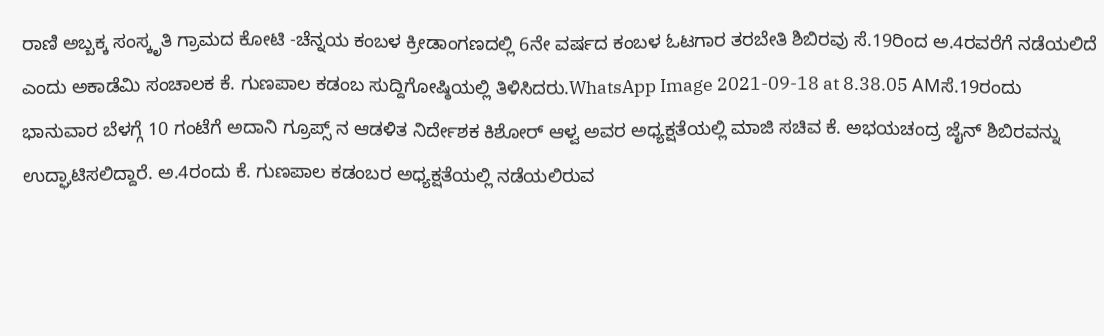ರಾಣಿ ಅಬ್ಬಕ್ಕ ಸಂಸ್ಕೃತಿ ಗ್ರಾಮದ ಕೋಟಿ -ಚೆನ್ನಯ ಕಂಬಳ ಕ್ರೀಡಾಂಗಣದಲ್ಲಿ 6ನೇ ವರ್ಷದ ಕಂಬಳ ಓಟಗಾರ ತರಬೇತಿ ಶಿಬಿರವು ಸೆ.19ರಿಂದ ಅ.4ರವರೆಗೆ ನಡೆಯಲಿದೆ ಎಂದು ಅಕಾಡೆಮಿ ಸಂಚಾಲಕ ಕೆ. ಗುಣಪಾಲ ಕಡಂಬ ಸುದ್ದಿಗೋಷ್ಠಿಯಲ್ಲಿ ತಿಳಿಸಿದರು.WhatsApp Image 2021-09-18 at 8.38.05 AMಸೆ.19ರಂದು ಭಾನುವಾರ ಬೆಳಗ್ಗೆ 10 ಗಂಟೆಗೆ ಅದಾನಿ ಗ್ರೂಪ್ಸ್ ನ ಆಡಳಿತ ನಿರ್ದೇಶಕ ಕಿಶೋರ್ ಆಳ್ವ ಅವರ ಅಧ್ಯಕ್ಷತೆಯಲ್ಲಿ ಮಾಜಿ ಸಚಿವ ಕೆ. ಅಭಯಚಂದ್ರ ಜೈನ್ ಶಿಬಿರವನ್ನು ಉದ್ಘಾಟಿಸಲಿದ್ದಾರೆ. ಅ.4ರಂದು ಕೆ. ಗುಣಪಾಲ ಕಡಂಬರ ಅಧ್ಯಕ್ಷತೆಯಲ್ಲಿ ನಡೆಯಲಿರುವ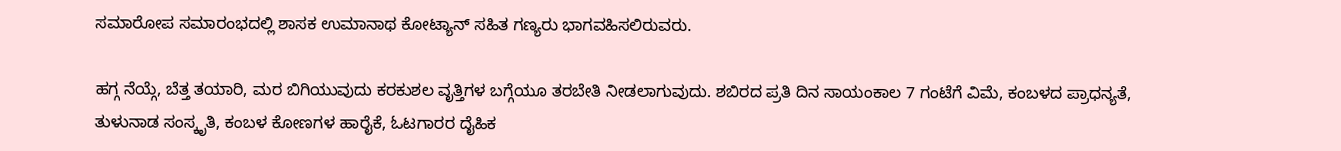ಸಮಾರೋಪ ಸಮಾರಂಭದಲ್ಲಿ ಶಾಸಕ ಉಮಾನಾಥ ಕೋಟ್ಯಾನ್ ಸಹಿತ ಗಣ್ಯರು ಭಾಗವಹಿಸಲಿರುವರು.

ಹಗ್ಗ ನೆಯ್ಗೆ, ಬೆತ್ತ ತಯಾರಿ, ಮರ ಬಿಗಿಯುವುದು ಕರಕುಶಲ ವೃತ್ತಿಗಳ ಬಗ್ಗೆಯೂ ತರಬೇತಿ ನೀಡಲಾಗುವುದು. ಶಬಿರದ ಪ್ರತಿ ದಿನ ಸಾಯಂಕಾಲ 7 ಗಂಟೆಗೆ ವಿಮೆ, ಕಂಬಳದ ಪ್ರಾಧನ್ಯತೆ, ತುಳುನಾಡ ಸಂಸ್ಕೃತಿ, ಕಂಬಳ ಕೋಣಗಳ ಹಾರೈಕೆ, ಓಟಗಾರರ ದೈಹಿಕ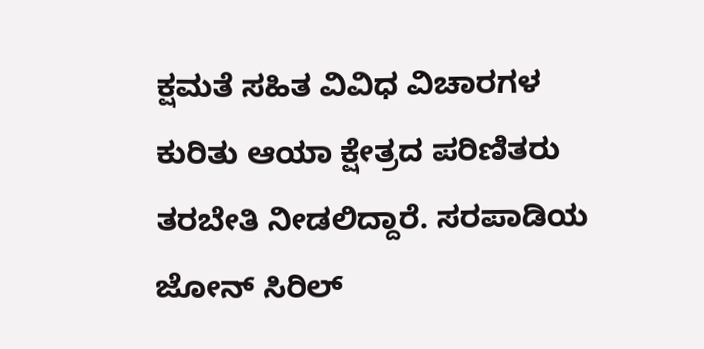ಕ್ಷಮತೆ ಸಹಿತ ವಿವಿಧ ವಿಚಾರಗಳ ಕುರಿತು ಆಯಾ ಕ್ಷೇತ್ರದ ಪರಿಣಿತರು ತರಬೇತಿ ನೀಡಲಿದ್ದಾರೆ. ಸರಪಾಡಿಯ ಜೋನ್ ಸಿರಿಲ್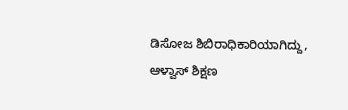ಡಿಸೋಜ ಶಿಬಿರಾಧಿಕಾರಿಯಾಗಿದ್ದು, ಆಳ್ವಾಸ್ ಶಿಕ್ಷಣ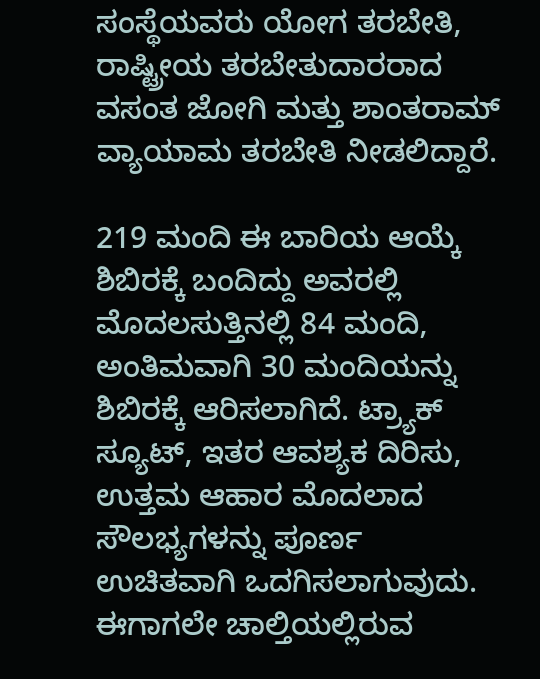ಸಂಸ್ಥೆಯವರು ಯೋಗ ತರಬೇತಿ, ರಾಷ್ಟ್ರೀಯ ತರಬೇತುದಾರರಾದ ವಸಂತ ಜೋಗಿ ಮತ್ತು ಶಾಂತರಾಮ್ ವ್ಯಾಯಾಮ ತರಬೇತಿ ನೀಡಲಿದ್ದಾರೆ.

219 ಮಂದಿ ಈ ಬಾರಿಯ ಆಯ್ಕೆ ಶಿಬಿರಕ್ಕೆ ಬಂದಿದ್ದು ಅವರಲ್ಲಿ ಮೊದಲಸುತ್ತಿನಲ್ಲಿ 84 ಮಂದಿ, ಅಂತಿಮವಾಗಿ 30 ಮಂದಿಯನ್ನು ಶಿಬಿರಕ್ಕೆ ಆರಿಸಲಾಗಿದೆ. ಟ್ರ‍್ಯಾಕ್ ಸ್ಯೂಟ್, ಇತರ ಆವಶ್ಯಕ ದಿರಿಸು, ಉತ್ತಮ ಆಹಾರ ಮೊದಲಾದ ಸೌಲಭ್ಯಗಳನ್ನು ಪೂರ್ಣ ಉಚಿತವಾಗಿ ಒದಗಿಸಲಾಗುವುದು. ಈಗಾಗಲೇ ಚಾಲ್ತಿಯಲ್ಲಿರುವ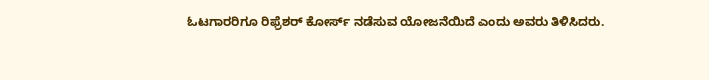ಓಟಗಾರರಿಗೂ ರಿಫ್ರೆಶರ್ ಕೋರ್ಸ್ ನಡೆಸುವ ಯೋಜನೆಯಿದೆ ಎಂದು ಅವರು ತಿಳಿಸಿದರು.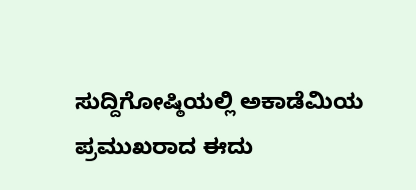ಸುದ್ದಿಗೋಷ್ಠಿಯಲ್ಲಿ ಅಕಾಡೆಮಿಯ ಪ್ರಮುಖರಾದ ಈದು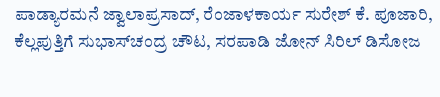ಪಾಡ್ಯಾರಮನೆ ಜ್ವಾಲಾಪ್ರಸಾದ್, ರೆಂಜಾಳಕಾರ್ಯ ಸುರೇಶ್ ಕೆ. ಪೂಜಾರಿ, ಕೆಲ್ಲಪುತ್ತಿಗೆ ಸುಭಾಸ್‌ಚಂದ್ರ ಚೌಟ, ಸರಪಾಡಿ ಜೋನ್ ಸಿರಿಲ್ ಡಿಸೋಜ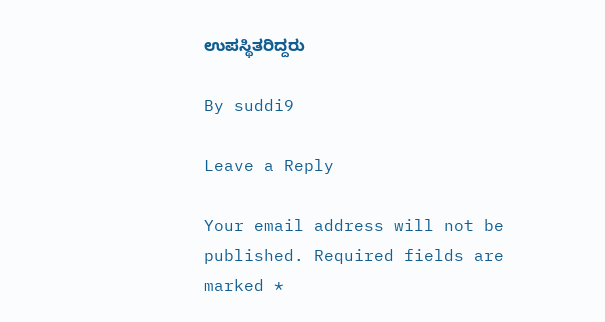ಉಪಸ್ಥಿತರಿದ್ದರು

By suddi9

Leave a Reply

Your email address will not be published. Required fields are marked *